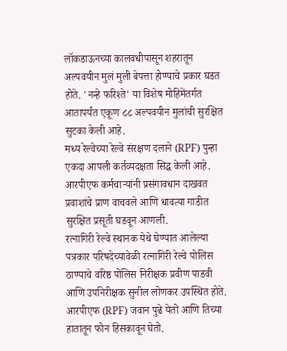लॉकडाऊनच्या कालवधीपासून शहरातून अल्पवयीन मुलं मुली बेपत्ता होण्याचे प्रकार घडत होते. 'नन्हे फरिश्ते' या विशेष मोहिमेंतर्गत आतापर्यंत एकूण ८८ अल्पवयीन मुलांची सुरक्षित सुटका केली आहे.
मध्य रेल्वेच्या रेल्वे संरक्षण दलाने (RPF) पुन्हा एकदा आपली कर्तव्यदक्षता सिद्ध केली आहे. आरपीएफ कर्मचाऱ्यांनी प्रसंगावधान दाखवत प्रवाशांचे प्राण वाचवले आणि धावत्या गाडीत सुरक्षित प्रसूती घडवून आणली.
रत्नागिरी रेल्वे स्थानक येथे घेण्यात आलेल्या पत्रकार परिषदेच्यावेळी रत्नागिरी रेल्वे पोलिस ठाण्याचे वरिष्ठ पोलिस निरीक्षक प्रवीण पाडवी आणि उपनिरीक्षक सुनील लोणकर उपस्थित होते.
आरपीएफ (RPF) जवान पुढे येतो आणि तिच्या हातातून फोन हिसकावून घेतो.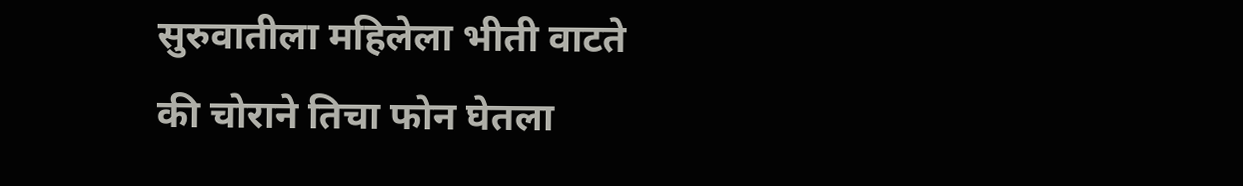सुरुवातीला महिलेला भीती वाटते की चोराने तिचा फोन घेतला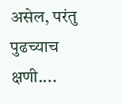असेल, परंतु पुढच्याच क्षणी....